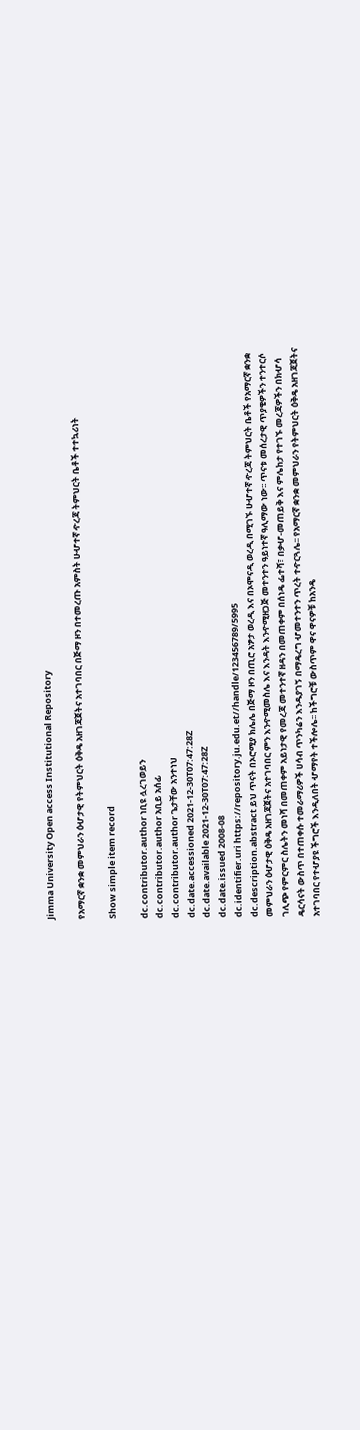Jimma University Open access Institutional Repository

የአማርኛ ቋንቋ መምህራን ዕሇታዊ የትምህርት ዕቅዴ አዘገጃጀትና አተገባበር በጅማ ዞን በተመረጡ አምስት ሁሇተኛ ዯረጃ ትምህርት ቤቶች ተተኳሪነት

Show simple item record

dc.contributor.author ነቢዩ ሏረገወይን
dc.contributor.author አቢይ አሰፊ
dc.contributor.author ጌታቸው አንተነህ
dc.date.accessioned 2021-12-30T07:47:28Z
dc.date.available 2021-12-30T07:47:28Z
dc.date.issued 2008-08
dc.identifier.uri https://repository.ju.edu.et//handle/123456789/5995
dc.description.abstract ይህ ጥናት በኦሮሚያ ክሌሌ በጅማ ዞን በጢሮ አፇታ ወረዲ እና በኦሞናዲ ወረዲ በሚገኙ ሁሇተኛ ዯረጃ ትምህርት ቤቶች የአማርኛ ቋንቋ መምህራን ዕሇታዊ ዕቅዴ አዘገጃጀትና አተገባበር ምን እንዯሚመስሌ እና እንዳት እንዯሚዘጋጅ መተንተን ዓይነተኛ ዓሊማው ነው፡፡ ጥናቱ መሰረታዊ ጥያቄዎችን ተንተርሶ ገሊጭ የምርምር ስሌትን መነሻ በመጠቀም አይነታዊ የመረጃ መተንተኛ ዘዳን በመጠቀም በሰነዴ ፌተሻ፣ በቃሇ-መጠይቅ እና ምሌከታ የተገኙ መረጃዎችን በክሇሳ ዴርሳናት ውስጥ በተጠቀሱ ተመራማሪዎች ሀሳብ ጥንካሬን እንዱያገኝ በማዴረግ ሇመተንተን ጥረት ተዯርጓሌ፡፡ የአማርኛ ቋንቋ መምህራን የትምህርት ዕቅዴ አዘገጃጀትና አተገባበር የተሇያዩ ችግሮች እንዲለበት ሇማየት ተችሎሌ፡፡ ከችግሮቹ ውስጥም ዋና ዋናዎቹ ከአንዴ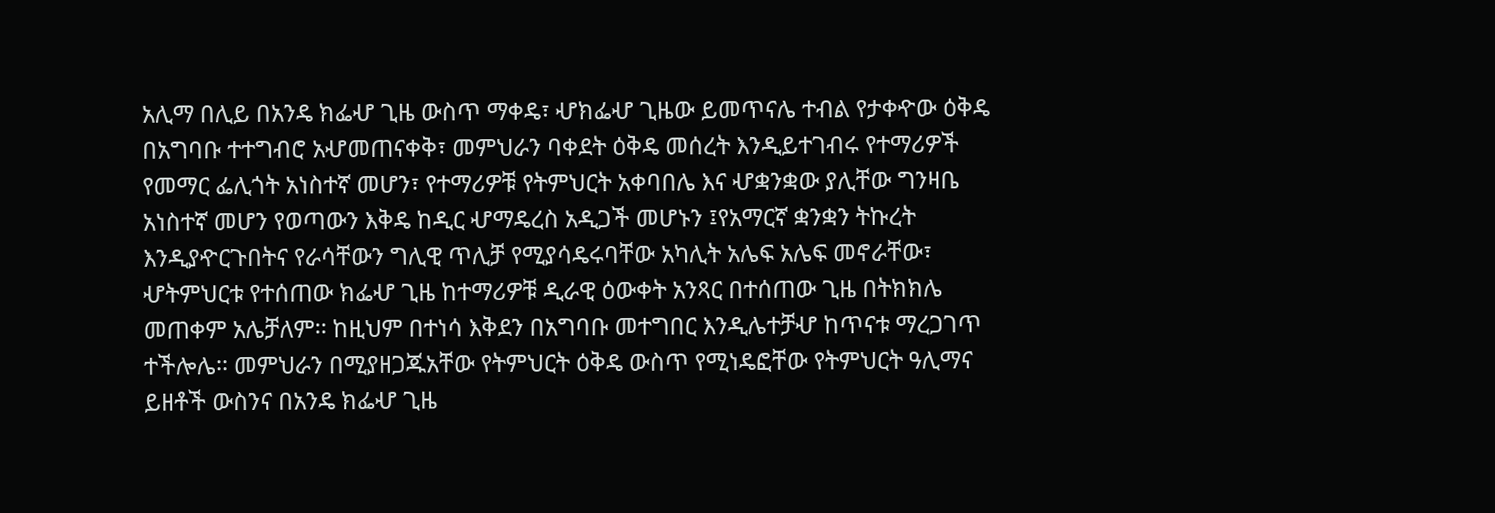አሊማ በሊይ በአንዴ ክፌሇ ጊዜ ውስጥ ማቀዴ፣ ሇክፌሇ ጊዜው ይመጥናሌ ተብል የታቀዯው ዕቅዴ በአግባቡ ተተግብሮ አሇመጠናቀቅ፣ መምህራን ባቀደት ዕቅዴ መሰረት እንዲይተገብሩ የተማሪዎች የመማር ፌሊጎት አነስተኛ መሆን፣ የተማሪዎቹ የትምህርት አቀባበሌ እና ሇቋንቋው ያሊቸው ግንዛቤ አነስተኛ መሆን የወጣውን እቅዴ ከዲር ሇማዴረስ አዲጋች መሆኑን ፤የአማርኛ ቋንቋን ትኩረት እንዲያዯርጉበትና የራሳቸውን ግሊዊ ጥሊቻ የሚያሳዴሩባቸው አካሊት አሌፍ አሌፍ መኖራቸው፣ ሇትምህርቱ የተሰጠው ክፌሇ ጊዜ ከተማሪዎቹ ዲራዊ ዕውቀት አንጻር በተሰጠው ጊዜ በትክክሌ መጠቀም አሌቻለም፡፡ ከዚህም በተነሳ እቅደን በአግባቡ መተግበር እንዲሌተቻሇ ከጥናቱ ማረጋገጥ ተችሎሌ፡፡ መምህራን በሚያዘጋጁአቸው የትምህርት ዕቅዴ ውስጥ የሚነዴፎቸው የትምህርት ዓሊማና ይዘቶች ውስንና በአንዴ ክፌሇ ጊዜ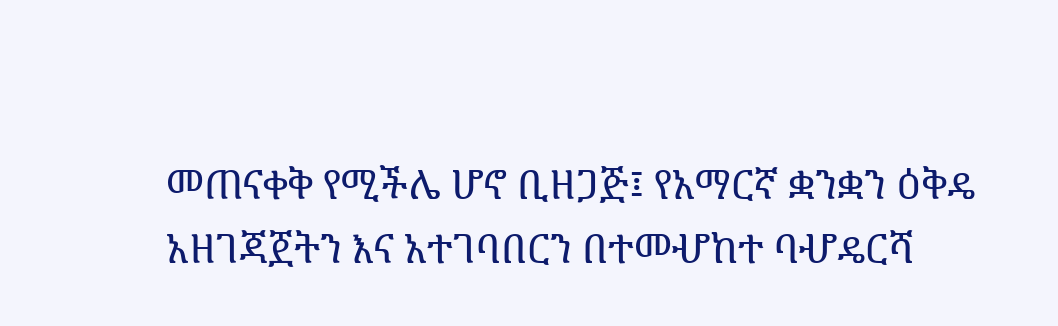መጠናቀቅ የሚችሌ ሆኖ ቢዘጋጅ፤ የአማርኛ ቋንቋን ዕቅዴ አዘገጃጀትን እና አተገባበርን በተመሇከተ ባሇዴርሻ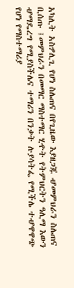አካሊት አስፇሊጊ የሆነ ስሌጠና በየጊዜው እያዘጋጁ ሇመምህራን ስሌጠና ቢሰጡ ፤መምህራን በመማር ማስተማር ሂዯት የትምህርትን ዓሊማ እውን ሇማዴረግ የሚያስችሌና ተማሪን በንቃት ሉያሳትፌ የሚችሌ ተሇዋዋጭ የሆነ የማስተማሪያ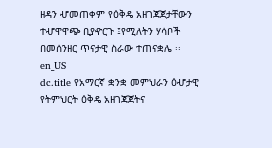ዘዳን ሇመጠቀም የዕቅዴ አዘገጃጀታቸውን ተሇዋዋጭ ቢያዯርጉ ፤የሚለትን ሃሳቦች በመሰንዘር ጥናታዊ ስራው ተጠናቋሌ ፡፡ en_US
dc.title የአማርኛ ቋንቋ መምህራን ዕሇታዊ የትምህርት ዕቅዴ አዘገጃጀትና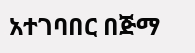አተገባበር በጅማ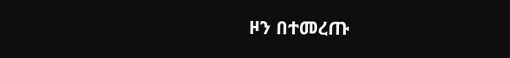ዞን በተመረጡ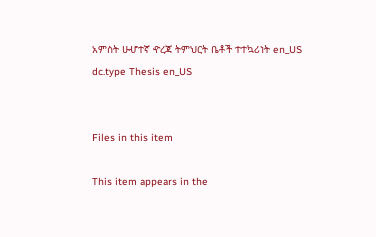አምስት ሁሇተኛ ዯረጃ ትምህርት ቤቶች ተተኳሪነት en_US
dc.type Thesis en_US


Files in this item

This item appears in the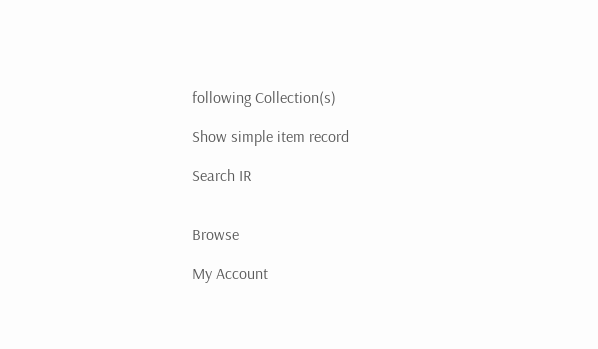following Collection(s)

Show simple item record

Search IR


Browse

My Account